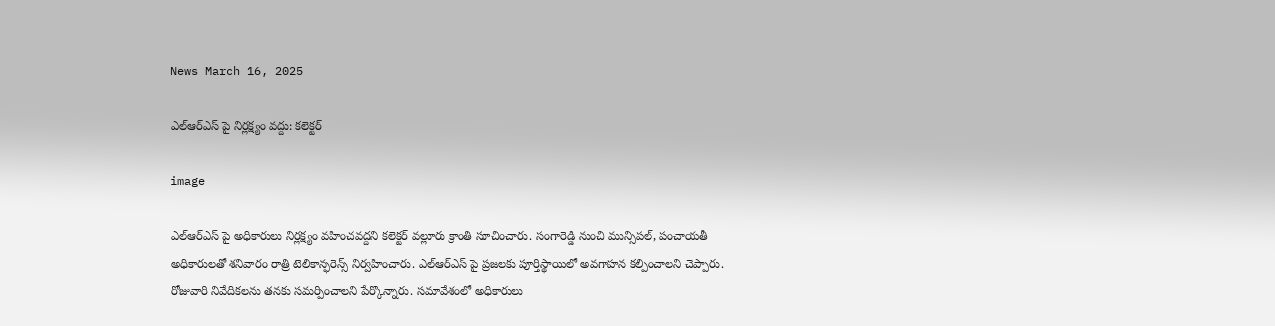News March 16, 2025

ఎల్ఆర్ఎస్ ‌పై నిర్లక్ష్యం వద్దు: కలెక్టర్

image

ఎల్ఆర్ఎస్ పై అధికారులు నిర్లక్ష్యం వహించవద్దని కలెక్టర్ వల్లూరు క్రాంతి సూచించారు. సంగారెడ్డి నుంచి మున్సిపల్, పంచాయతీ అధికారులతో శనివారం రాత్రి టెలికాన్ఫరెన్స్ నిర్వహించారు. ఎల్ఆర్ఎస్ పై ప్రజలకు పూర్తిస్థాయిలో అవగాహన కల్పించాలని చెప్పారు. రోజువారి నివేదికలను తనకు సమర్పించాలని పేర్కొన్నారు. సమావేశంలో అధికారులు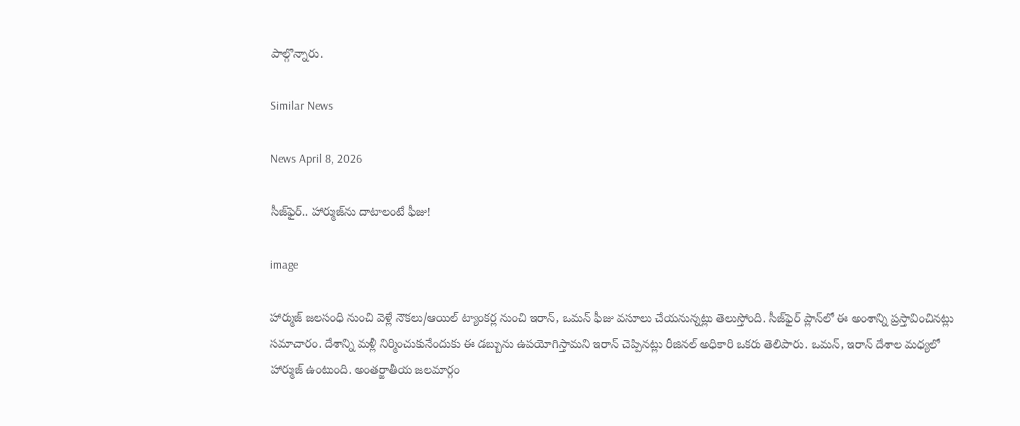పాల్గొన్నారు.

Similar News

News April 8, 2026

సీజ్‌ఫైర్.. హార్ముజ్‌ను దాటాలంటే ఫీజు!

image

హార్ముజ్ జలసంధి నుంచి వెళ్లే నౌకలు/ఆయిల్ ట్యాంకర్ల నుంచి ఇరాన్, ఒమన్ ఫీజు వసూలు చేయనున్నట్లు తెలుస్తోంది. సీజ్‌ఫైర్ ప్లాన్‌లో ఈ అంశాన్ని ప్రస్తావించినట్లు సమాచారం. దేశాన్ని మళ్లీ నిర్మించుకునేందుకు ఈ డబ్బును ఉపయోగిస్తామని ఇరాన్ చెప్పినట్లు రీజినల్ అధికారి ఒకరు తెలిపారు. ఒమన్, ఇరాన్ దేశాల మధ్యలో హార్ముజ్ ఉంటుంది. అంతర్జాతీయ జలమార్గం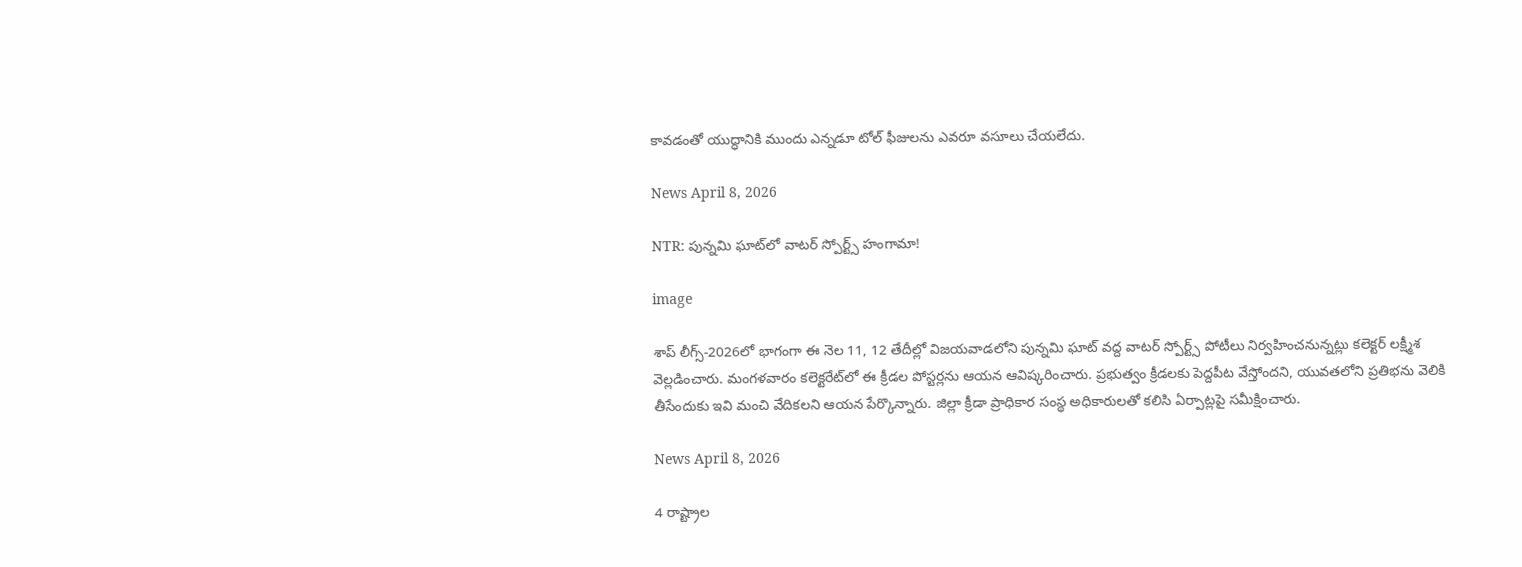కావడంతో యుద్ధానికి ముందు ఎన్నడూ టోల్ ఫీజులను ఎవరూ వసూలు చేయలేదు.

News April 8, 2026

NTR: పున్నమి ఘాట్‌లో వాటర్ స్పోర్ట్స్ హంగామా!

image

శాప్ లీగ్స్-2026లో భాగంగా ఈ నెల 11, 12 తేదీల్లో విజయవాడలోని పున్నమి ఘాట్ వద్ద వాటర్ స్పోర్ట్స్ పోటీలు నిర్వహించనున్నట్లు కలెక్టర్ లక్ష్మీశ వెల్లడించారు. మంగళవారం కలెక్టరేట్‌లో ఈ క్రీడల పోస్టర్లను ఆయన ఆవిష్కరించారు. ప్రభుత్వం క్రీడలకు పెద్దపీట వేస్తోందని, యువతలోని ప్రతిభను వెలికి తీసేందుకు ఇవి మంచి వేదికలని ఆయన పేర్కొన్నారు. జిల్లా క్రీడా ప్రాధికార సంస్థ అధికారులతో కలిసి ఏర్పాట్లపై సమీక్షించారు.

News April 8, 2026

4 రాష్ట్రాల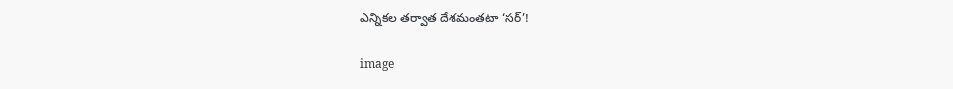ఎన్నికల తర్వాత దేశమంతటా ‘సర్’!

image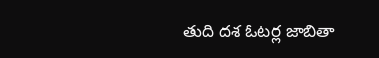తుది దశ ఓటర్ల జాబితా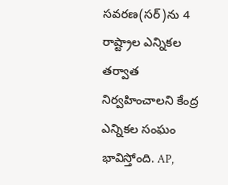సవరణ(సర్)ను 4 రాష్ట్రాల ఎన్నికల తర్వాత నిర్వహించాలని కేంద్ర ఎన్నికల సంఘం భావిస్తోంది. AP,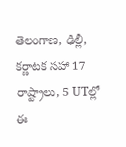తెలంగాణ, ఢిల్లీ, కర్ణాటక సహా 17 రాష్ట్రాలు, 5 UTల్లో ఈ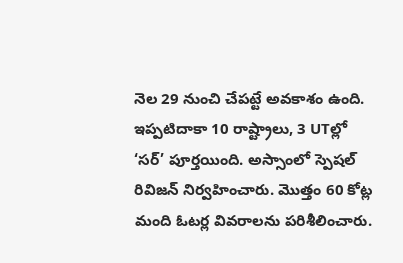నెల 29 నుంచి చేపట్టే అవకాశం ఉంది. ఇప్పటిదాకా 10 రాష్ట్రాలు, 3 UTల్లో ‘సర్’ పూర్తయింది. అస్సాంలో స్పెషల్ రివిజన్ నిర్వహించారు. మొత్తం 60 కోట్ల మంది ఓటర్ల వివరాలను పరిశీలించారు.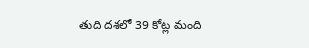తుది దశలో 39 కోట్ల మంది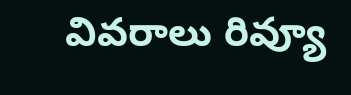వివరాలు రివ్యూ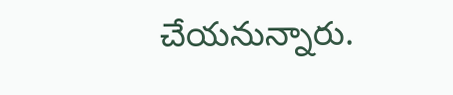చేయనున్నారు.